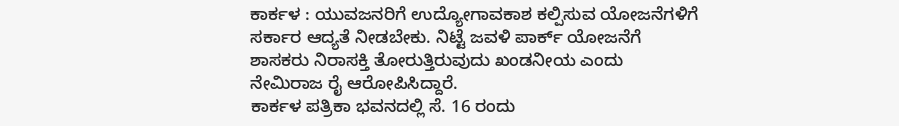ಕಾರ್ಕಳ : ಯುವಜನರಿಗೆ ಉದ್ಯೋಗಾವಕಾಶ ಕಲ್ಪಿಸುವ ಯೋಜನೆಗಳಿಗೆ ಸರ್ಕಾರ ಆದ್ಯತೆ ನೀಡಬೇಕು. ನಿಟ್ಟೆ ಜವಳಿ ಪಾರ್ಕ್ ಯೋಜನೆಗೆ ಶಾಸಕರು ನಿರಾಸಕ್ತಿ ತೋರುತ್ತಿರುವುದು ಖಂಡನೀಯ ಎಂದು ನೇಮಿರಾಜ ರೈ ಆರೋಪಿಸಿದ್ದಾರೆ.
ಕಾರ್ಕಳ ಪತ್ರಿಕಾ ಭವನದಲ್ಲಿ ಸೆ. 16 ರಂದು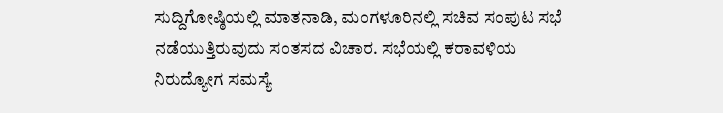ಸುದ್ದಿಗೋಷ್ಠಿಯಲ್ಲಿ ಮಾತನಾಡಿ, ಮಂಗಳೂರಿನಲ್ಲಿ ಸಚಿವ ಸಂಪುಟ ಸಭೆ ನಡೆಯುತ್ತಿರುವುದು ಸಂತಸದ ವಿಚಾರ. ಸಭೆಯಲ್ಲಿ ಕರಾವಳಿಯ ನಿರುದ್ಯೋಗ ಸಮಸ್ಯೆ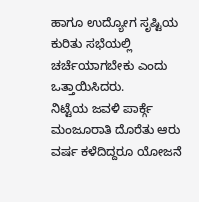ಹಾಗೂ ಉದ್ಯೋಗ ಸೃಷ್ಟಿಯ ಕುರಿತು ಸಭೆಯಲ್ಲಿ ಚರ್ಚೆಯಾಗಬೇಕು ಎಂದು ಒತ್ತಾಯಿಸಿದರು.
ನಿಟ್ಟೆಯ ಜವಳಿ ಪಾರ್ಕ್ಗೆ ಮಂಜೂರಾತಿ ದೊರೆತು ಆರು ವರ್ಷ ಕಳೆದಿದ್ದರೂ ಯೋಜನೆ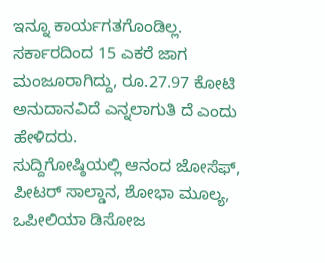ಇನ್ನೂ ಕಾರ್ಯಗತಗೊಂಡಿಲ್ಲ. ಸರ್ಕಾರದಿಂದ 15 ಎಕರೆ ಜಾಗ ಮಂಜೂರಾಗಿದ್ದು, ರೂ.27.97 ಕೋಟಿ ಅನುದಾನವಿದೆ ಎನ್ನಲಾಗುತಿ ದೆ ಎಂದು ಹೇಳಿದರು.
ಸುದ್ದಿಗೋಷ್ಠಿಯಲ್ಲಿ ಆನಂದ ಜೋಸೆಫ್, ಪೀಟರ್ ಸಾಲ್ಡಾನ, ಶೋಭಾ ಮೂಲ್ಯ, ಒಪೀಲಿಯಾ ಡಿಸೋಜ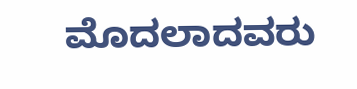ಮೊದಲಾದವರು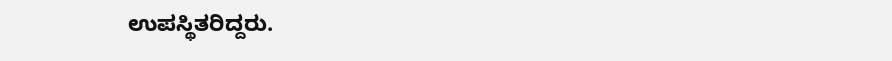ಉಪಸ್ಥಿತರಿದ್ದರು.